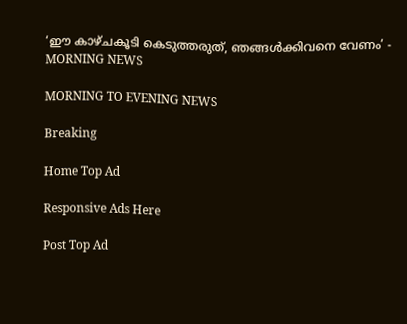‘ഈ കാഴ്ചകൂടി കെടുത്തരുത്, ഞങ്ങൾക്കിവനെ വേണം’ - MORNING NEWS

MORNING TO EVENING NEWS

Breaking

Home Top Ad

Responsive Ads Here

Post Top Ad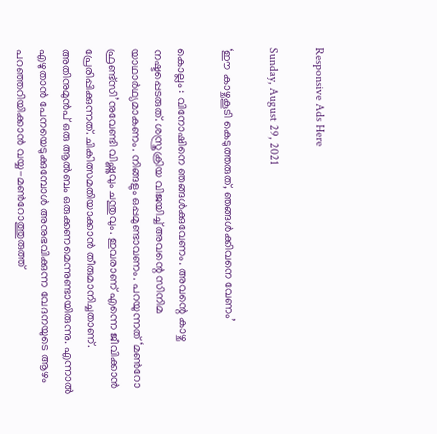Responsive Ads Here

Sunday, August 29, 2021

‘ഈ കാഴ്ചകൂടി കെടുത്തരുത്, ഞങ്ങൾക്കിവനെ വേണം’

കൊല്ലം : വിനോഷിനെ ഞങ്ങൾക്കുവേണം. അവന്റെ കാഴ്ച നഷ്ടപ്പെടരുത്. ശസ്ത്രക്രിയ വിജയിച്ച് അവന്റെ സിനിമ യാഥാർഥ്യമാകണം. നിങ്ങളും ഒപ്പമുണ്ടാവണം. പറയുന്നത് ‘മൺറോ ഫ്രണ്ട്‌സി’നുവേണ്ടി വിഷ്ണുവും ചന്തുവും. ഇവരാണ് എന്നെ ജീവിക്കാൻ പ്രേരിപ്പിക്കുന്നത്. ചികിത്സമതിയാക്കാൻ തീരുമാനിച്ചതാണ്. അതിനുമുൻപ്‌ ഒരു ആൽബം ഒരുക്കണമെന്നുണ്ടായിരുന്നു. എന്നാൽ എഴുതാൻ പേനയെടുക്കുമ്പോൾ അനുഭവിക്കുന്ന വേദനയുടെ ആഴം പറഞ്ഞറിയിക്കാൻ വയ്യ-മൺറോത്തുരുത്ത്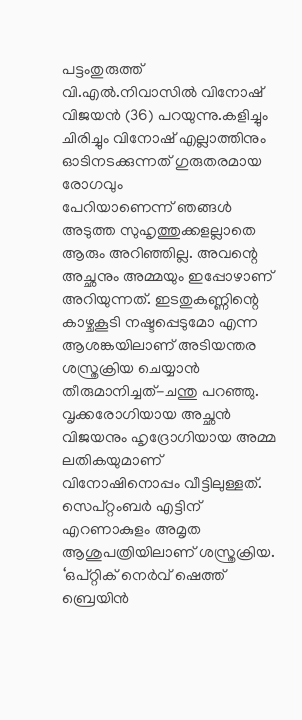പട്ടംതുരുത്ത് വി.എൽ.നിവാസിൽ വിനോഷ് വിജയൻ (36) പറയുന്നു.കളിച്ചും ചിരിച്ചും വിനോഷ് എല്ലാത്തിനും ഓടിനടക്കുന്നത് ഗുരുതരമായ രോഗവും പേറിയാണെന്ന് ‍ഞങ്ങൾ അടുത്ത സുഹൃത്തുക്കളല്ലാതെ ആരും അറിഞ്ഞില്ല. അവന്റെ അച്ഛനും അമ്മയും ഇപ്പോഴാണ് അറിയുന്നത്. ഇടതുകണ്ണിന്റെ കാഴ്ചകൂടി നഷ്ടപ്പെടുമോ എന്ന ആശങ്കയിലാണ് അടിയന്തര ശസ്ത്രക്രിയ ചെയ്യാൻ തീരുമാനിച്ചത്-ചന്തു പറഞ്ഞു. വൃക്കരോഗിയായ അച്ഛൻ വിജയനും ഹൃദ്രോഗിയായ അമ്മ ലതികയുമാണ് വിനോഷിനൊപ്പം വീട്ടിലുള്ളത്. സെപ്റ്റംബർ എട്ടിന് എറണാകുളം അമൃത ആശുപത്രിയിലാണ് ശസ്ത്രക്രിയ. ‘ഒപ്റ്റിക് നെർവ് ഷെത്ത് ബ്രെയിൻ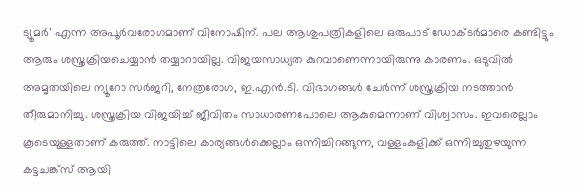ട്യൂമർ’ എന്ന അപൂർവരോഗമാണ്‌ വിനോഷിന്‌. പല ആശുപത്രികളിലെ ഒരുപാട് ഡോക്ടർമാരെ കണ്ടിട്ടും ആരും ശസ്ത്രക്രിയചെയ്യാൻ തയ്യാറായില്ല. വിജയസാധ്യത കുറവാണെന്നായിരുന്നു കാരണം. ഒടുവിൽ അമൃതയിലെ ന്യൂറോ സർജറി, നേത്രരോഗ, ഇ.എൻ.ടി. വിഭാഗങ്ങൾ ചേർന്ന്‌ ശസ്ത്രക്രിയ നടത്താൻ തീരുമാനിച്ചു. ശസ്ത്രക്രിയ വിജയിച്ച് ജീവിതം സാധാരണപോലെ ആകുമെന്നാണ് വിശ്വാസം. ഇവരെല്ലാം കൂടെയുള്ളതാണ് കരുത്ത്. നാട്ടിലെ കാര്യങ്ങൾക്കെല്ലാം ഒന്നിച്ചിറങ്ങുന്ന, വള്ളംകളിക്ക് ഒന്നിച്ചുതുഴയുന്ന കട്ടചങ്ക്സ് ആയി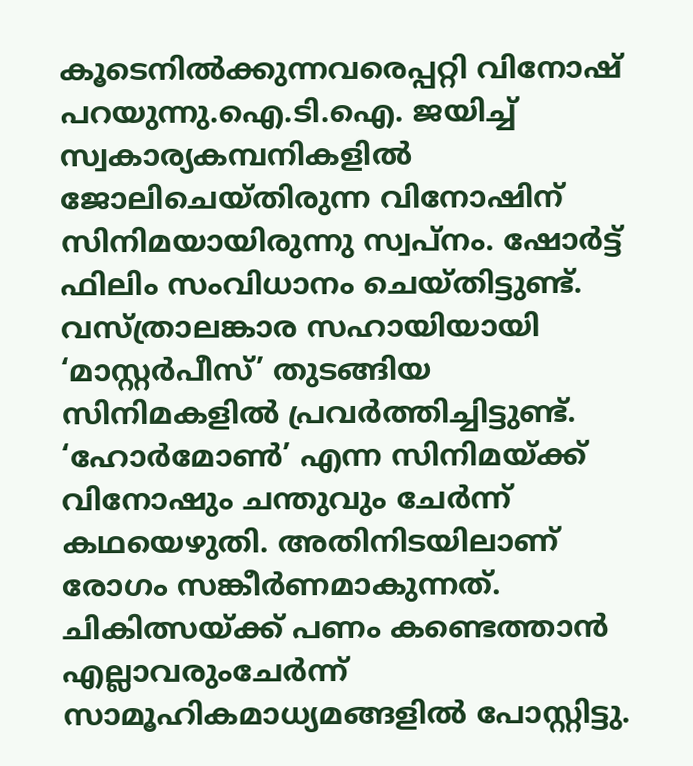കൂടെനിൽക്കുന്നവരെപ്പറ്റി വിനോഷ് പറയുന്നു.ഐ.ടി.ഐ. ജയിച്ച് സ്വകാര്യകമ്പനികളിൽ ജോലിചെയ്തിരുന്ന വിനോഷിന് സിനിമയായിരുന്നു സ്വപ്നം. ഷോർട്ട് ഫിലിം സംവിധാനം ചെയ്തിട്ടുണ്ട്. വസ്ത്രാലങ്കാര സഹായിയായി ‘മാസ്റ്റർപീസ്’ തുടങ്ങിയ സിനിമകളിൽ പ്രവർത്തിച്ചിട്ടുണ്ട്. ‘ഹോർമോൺ’ എന്ന സിനിമയ്ക്ക് വിനോഷും ചന്തുവും ചേർന്ന് കഥയെഴുതി. അതിനിടയിലാണ് രോഗം സങ്കീർണമാകുന്നത്. ചികിത്സയ്ക്ക്‌ പണം കണ്ടെത്താൻ എല്ലാവരുംചേർന്ന് സാമൂഹികമാധ്യമങ്ങളിൽ പോസ്റ്റിട്ടു.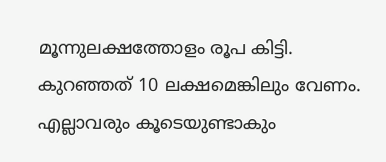മൂന്നുലക്ഷത്തോളം രൂപ കിട്ടി. കുറഞ്ഞത് 10 ലക്ഷമെങ്കിലും വേണം. എല്ലാവരും കൂടെയുണ്ടാകും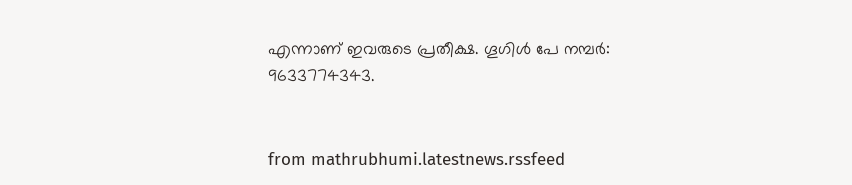എന്നാണ് ഇവരുടെ പ്രതീക്ഷ. ഗൂഗിൾ പേ നമ്പർ: 9633774343.


from mathrubhumi.latestnews.rssfeed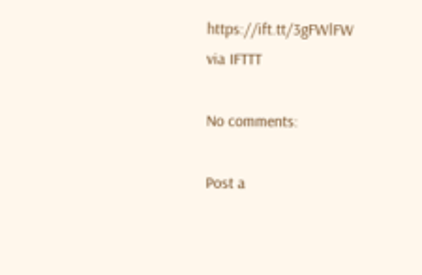https://ift.tt/3gFWlFW
via IFTTT

No comments:

Post a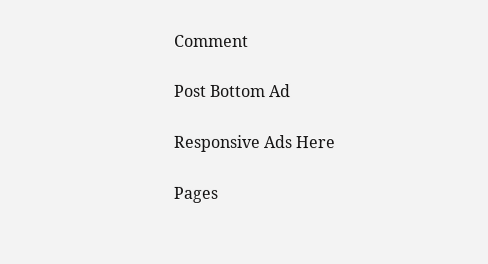Comment

Post Bottom Ad

Responsive Ads Here

Pages